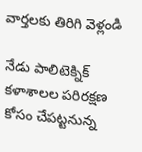వార్తలకు తిరిగి వెళ్లండి

నేడు పాలిటెక్నిక్ కళాశాలల పరిరక్షణ కోసం చేపట్టనున్న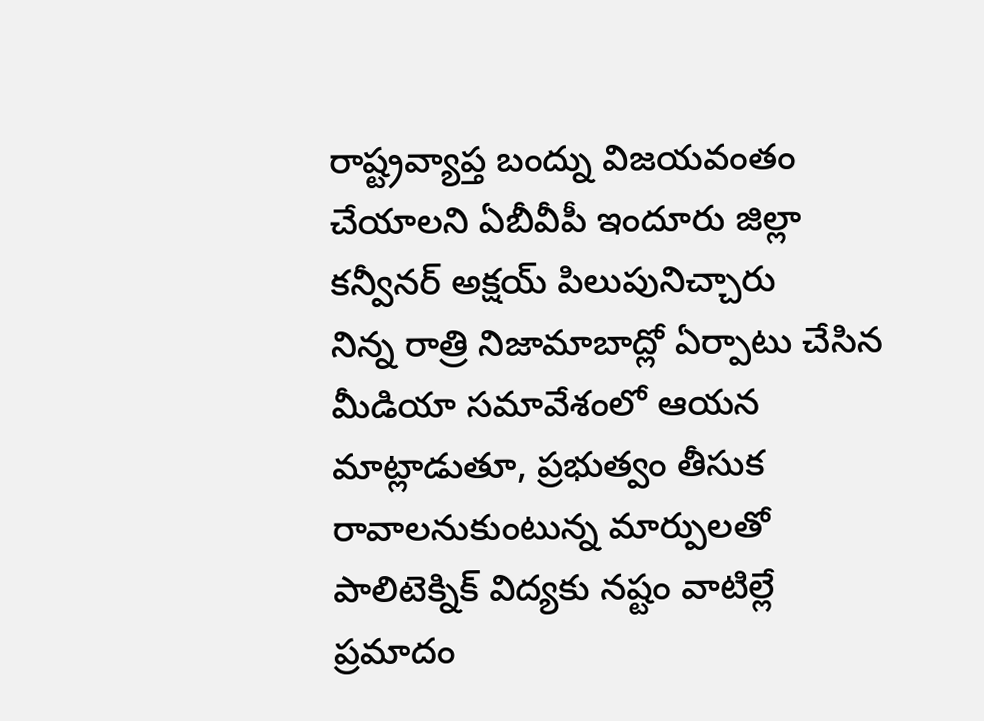రాష్ట్రవ్యాప్త బంద్ను విజయవంతం చేయాలని ఏబీవీపీ ఇందూరు జిల్లా కన్వీనర్ అక్షయ్ పిలుపునిచ్చారు
నిన్న రాత్రి నిజామాబాద్లో ఏర్పాటు చేసిన మీడియా సమావేశంలో ఆయన మాట్లాడుతూ, ప్రభుత్వం తీసుక రావాలనుకుంటున్న మార్పులతో పాలిటెక్నిక్ విద్యకు నష్టం వాటిల్లే ప్రమాదం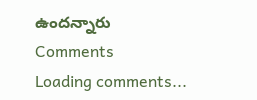ఉందన్నారు
Comments
Loading comments...